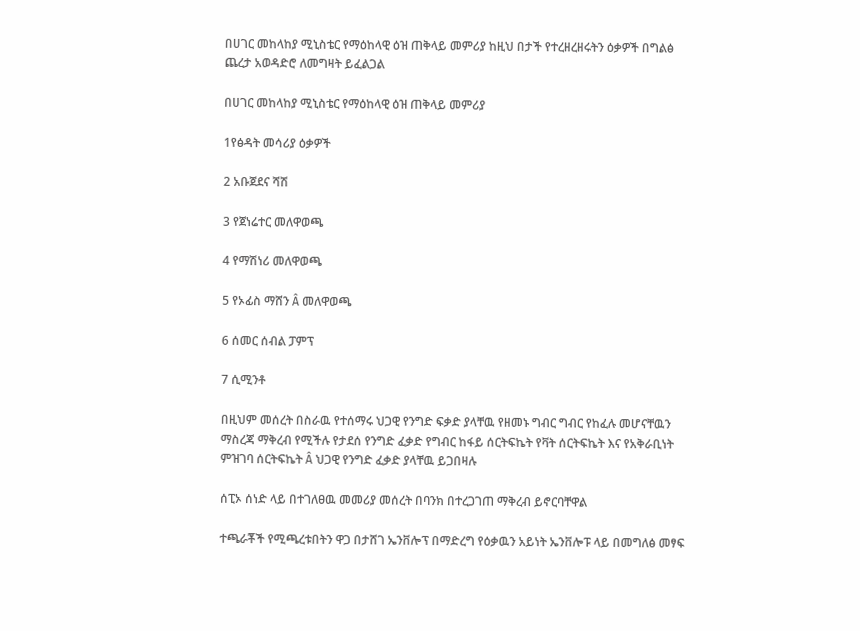በሀገር መከላከያ ሚኒስቴር የማዕከላዊ ዕዝ ጠቅላይ መምሪያ ከዚህ በታች የተረዘረዘሩትን ዕቃዎች በግልፅ ጨረታ አወዳድሮ ለመግዛት ይፈልጋል

በሀገር መከላከያ ሚኒስቴር የማዕከላዊ ዕዝ ጠቅላይ መምሪያ

1የፅዳት መሳሪያ ዕቃዎች

2 አቡጀደና ሻሽ

3 የጀነሬተር መለዋወጫ

4 የማሽነሪ መለዋወጫ

5 የኦፊስ ማሸን Â መለዋወጫ

6 ሰመር ሰብል ፓምፕ

7 ሲሚንቶ

በዚህም መሰረት በስራዉ የተሰማሩ ህጋዊ የንግድ ፍቃድ ያላቸዉ የዘመኑ ግብር ግብር የከፈሉ መሆናቸዉን ማስረጃ ማቅረብ የሚችሉ የታደሰ የንግድ ፈቃድ የግብር ከፋይ ሰርትፍኬት የቫት ሰርትፍኬት እና የአቅራቢነት ምዝገባ ሰርትፍኬት Â ህጋዊ የንግድ ፈቃድ ያላቸዉ ይጋበዛሉ

ሰፒኦ ሰነድ ላይ በተገለፀዉ መመሪያ መሰረት በባንክ በተረጋገጠ ማቅረብ ይኖርባቸዋል

ተጫራቾች የሚጫረቱበትን ዋጋ በታሸገ ኤንቨሎፕ በማድረግ የዕቃዉን አይነት ኤንቨሎፑ ላይ በመግለፅ መፃፍ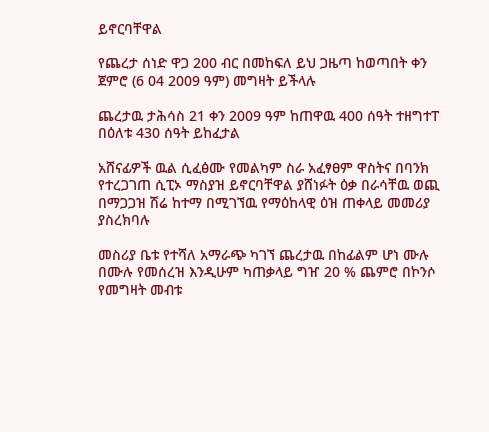ይኖርባቸዋል

የጨረታ ሰነድ ዋጋ 200 ብር በመከፍለ ይህ ጋዜጣ ከወጣበት ቀን ጀምሮ (6 04 2009 ዓም) መግዛት ይችላሉ

ጨረታዉ ታሕሳስ 21 ቀን 2009 ዓም ከጠዋዉ 400 ሰዓት ተዘግተፐ በዕለቱ 430 ሰዓት ይከፈታል

አሸናፊዎች ዉል ሲፈፅሙ የመልካም ስራ አፈፃፀም ዋስትና በባንክ የተረጋገጠ ሲፒኦ ማስያዝ ይኖርባቸዋል ያሸነፉት ዕቃ በራሳቸዉ ወጪ በማጋጋዝ ሽሬ ከተማ በሚገኘዉ የማዕከላዊ ዕዝ ጠቀላይ መመሪያ ያስረክባሉ

መስሪያ ቤቱ የተሻለ አማራጭ ካገኘ ጨረታዉ በከፊልም ሆነ ሙሉ በሙሉ የመሰረዝ እንዲሁም ካጠቃላይ ግዠ 20 % ጨምሮ በኮንሶ የመግዛት መብቱ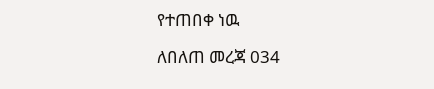የተጠበቀ ነዉ

ለበለጠ መረጃ 034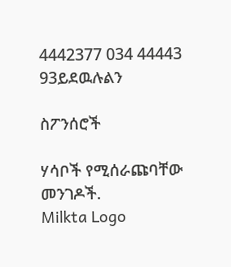4442377 034 44443 93ይደዉሉልን

ስፖንሰሮች

ሃሳቦች የሚሰራጩባቸው መንገዶች.
Milkta Logo